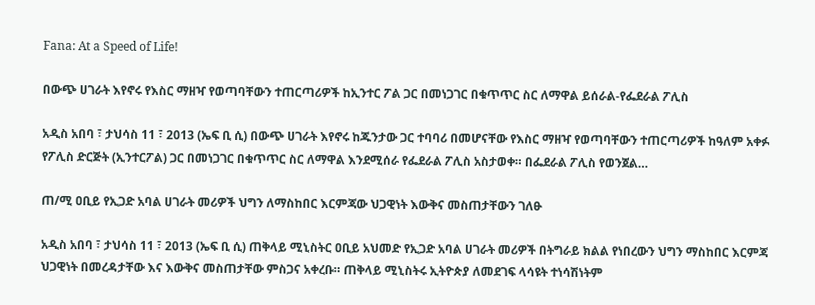Fana: At a Speed of Life!

በውጭ ሀገራት እየኖሩ የእስር ማዘዣ የወጣባቸውን ተጠርጣሪዎች ከኢንተር ፖል ጋር በመነጋገር በቁጥጥር ስር ለማዋል ይሰራል-የፌደራል ፖሊስ

አዲስ አበባ ፣ ታህሳስ 11 ፣ 2013 (ኤፍ ቢ ሲ) በውጭ ሀገራት እየኖሩ ከጁንታው ጋር ተባባሪ በመሆናቸው የእስር ማዘዣ የወጣባቸውን ተጠርጣሪዎች ከዓለም አቀፉ የፖሊስ ድርጅት (ኢንተርፖል) ጋር በመነጋገር በቁጥጥር ስር ለማዋል እንደሚሰራ የፌደራል ፖሊስ አስታወቀ። በፌደራል ፖሊስ የወንጀል…

ጠ/ሚ ዐቢይ የኢጋድ አባል ሀገራት መሪዎች ህግን ለማስከበር እርምጃው ህጋዊነት እውቅና መስጠታቸውን ገለፁ

አዲስ አበባ ፣ ታህሳስ 11 ፣ 2013 (ኤፍ ቢ ሲ) ጠቅላይ ሚኒስትር ዐቢይ አህመድ የኢጋድ አባል ሀገራት መሪዎች በትግራይ ክልል የነበረውን ህግን ማስከበር እርምጃ  ህጋዊነት በመረዳታቸው እና እውቅና መስጠታቸው ምስጋና አቀረቡ። ጠቅላይ ሚኒስትሩ ኢትዮጵያ ለመደገፍ ላሳዩት ተነሳሽነትም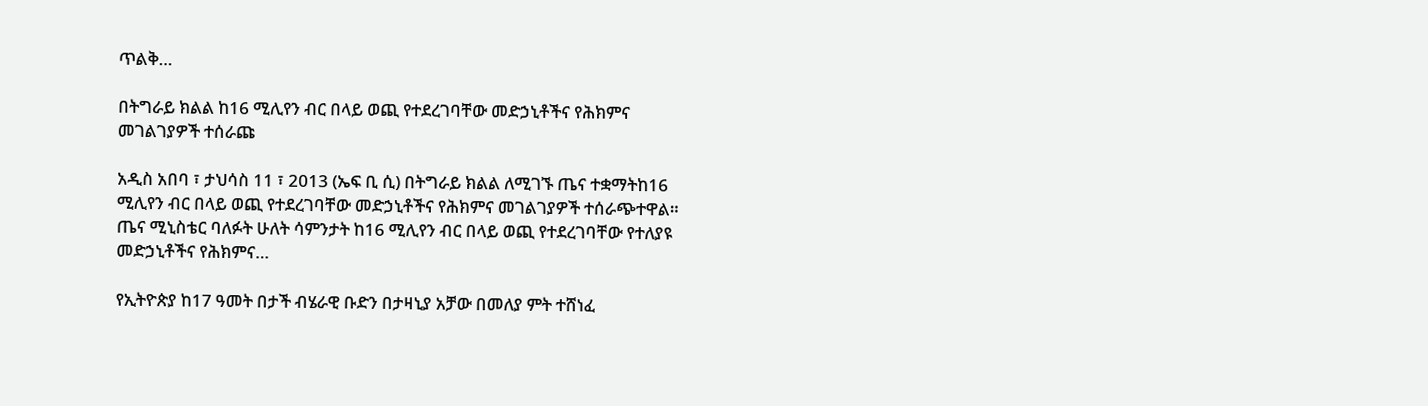ጥልቅ…

በትግራይ ክልል ከ16 ሚሊየን ብር በላይ ወጪ የተደረገባቸው መድኃኒቶችና የሕክምና መገልገያዎች ተሰራጩ

አዲስ አበባ ፣ ታህሳስ 11 ፣ 2013 (ኤፍ ቢ ሲ) በትግራይ ክልል ለሚገኙ ጤና ተቋማትከ16 ሚሊየን ብር በላይ ወጪ የተደረገባቸው መድኃኒቶችና የሕክምና መገልገያዎች ተሰራጭተዋል። ጤና ሚኒስቴር ባለፉት ሁለት ሳምንታት ከ16 ሚሊየን ብር በላይ ወጪ የተደረገባቸው የተለያዩ መድኃኒቶችና የሕክምና…

የኢትዮጵያ ከ17 ዓመት በታች ብሄራዊ ቡድን በታዛኒያ አቻው በመለያ ምት ተሸነፈ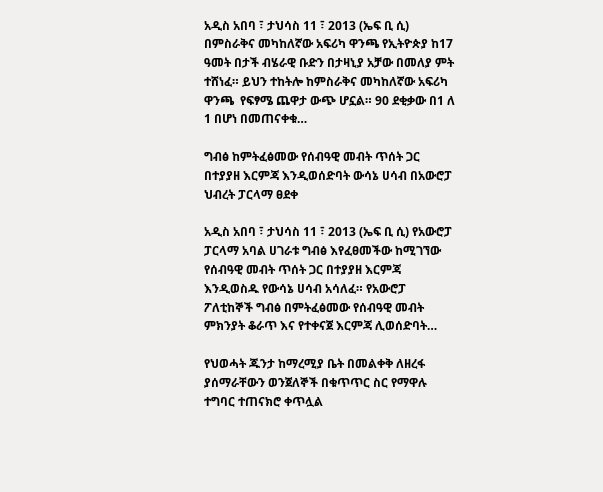አዲስ አበባ ፣ ታህሳስ 11 ፣ 2013 (ኤፍ ቢ ሲ) በምስራቅና መካከለኛው አፍሪካ ዋንጫ የኢትዮጵያ ከ17 ዓመት በታች ብሄራዊ ቡድን በታዛኒያ አቻው በመለያ ምት ተሸነፈ። ይህን ተከትሎ ከምስራቅና መካከለኛው አፍሪካ ዋንጫ  የፍፃሜ ጨዋታ ውጭ ሆኗል። 90 ደቂቃው በ1 ለ 1 በሆነ በመጠናቀቁ…

ግብፅ ከምትፈፅመው የሰብዓዊ መብት ጥሰት ጋር በተያያዘ እርምጃ እንዲወሰድባት ውሳኔ ሀሳብ በአውሮፓ ህብረት ፓርላማ ፀደቀ

አዲስ አበባ ፣ ታህሳስ 11 ፣ 2013 (ኤፍ ቢ ሲ) የአውሮፓ ፓርላማ አባል ሀገራቱ ግብፅ እየፈፀመችው ከሚገኘው የሰብዓዊ መብት ጥሰት ጋር በተያያዘ እርምጃ እንዲወስዱ የውሳኔ ሀሳብ አሳለፈ። የአውሮፓ ፖለቲከኞች ግብፅ በምትፈፅመው የሰብዓዊ መብት ምክንያት ቆራጥ እና የተቀናጀ እርምጃ ሊወሰድባት…

የህወሓት ጁንታ ከማረሚያ ቤት በመልቀቅ ለዘረፋ ያሰማራቸውን ወንጀለኞች በቁጥጥር ስር የማዋሉ ተግባር ተጠናክሮ ቀጥሏል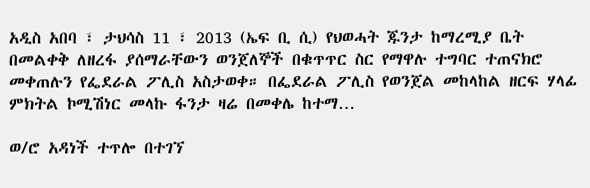አዲስ አበባ ፣ ታህሳስ 11 ፣ 2013 (ኤፍ ቢ ሲ) የህወሓት ጁንታ ከማረሚያ ቤት በመልቀቅ ለዘረፋ ያሰማራቸውን ወንጀለኞች በቁጥጥር ስር የማዋሉ ተግባር ተጠናክሮ መቀጠሉን የፌደራል ፖሊስ አስታወቀ። በፌደራል ፖሊስ የወንጀል መከላከል ዘርፍ ሃላፊ ምክትል ኮሚሽነር መላኩ ፋንታ ዛሬ በመቀሌ ከተማ…

ወ/ሮ አዳነች ተጥሎ በተገኘ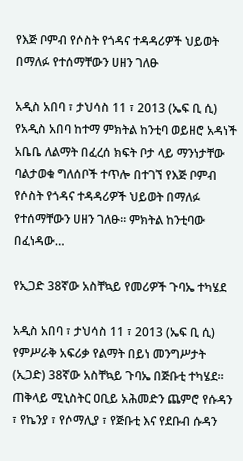የእጅ ቦምብ የሶስት የጎዳና ተዳዳሪዎች ህይወት በማለፉ የተሰማቸውን ሀዘን ገለፁ

አዲስ አበባ ፣ ታህሳስ 11 ፣ 2013 (ኤፍ ቢ ሲ) የአዲስ አበባ ከተማ ምክትል ከንቲባ ወይዘሮ አዳነች አቤቤ ለልማት በፈረሰ ክፍት ቦታ ላይ ማንነታቸው ባልታወቁ ግለሰቦች ተጥሎ በተገኘ የእጅ ቦምብ የሶስት የጎዳና ተዳዳሪዎች ህይወት በማለፉ የተሰማቸውን ሀዘን ገለፁ። ምክትል ከንቲባው በፈነዳው…

የኢጋድ 38ኛው አስቸኳይ የመሪዎች ጉባኤ ተካሄደ

አዲስ አበባ ፣ ታህሳስ 11 ፣ 2013 (ኤፍ ቢ ሲ) የምሥራቅ አፍሪቃ የልማት በይነ መንግሥታት (ኢጋድ) 38ኛው አስቸኳይ ጉባኤ በጅቡቲ ተካሄደ። ጠቅላይ ሚኒስትር ዐቢይ አሕመድን ጨምሮ የሱዳን ፣ የኬንያ ፣ የሶማሊያ ፣ የጅቡቲ እና የደቡብ ሱዳን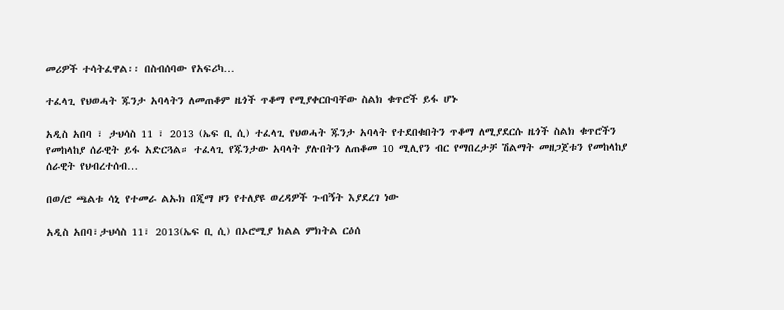መሪዎች ተሳትፈዋል፡፡ በስብሰባው የአፍሪካ…

ተፈላጊ የህወሓት ጁንታ አባላትን ለመጠቆም ዜጎች ጥቆማ የሚያቀርቡባቸው ስልክ ቁጥሮች ይፋ ሆኑ

አዲስ አበባ ፣ ታህሳስ 11 ፣ 2013 (ኤፍ ቢ ሲ) ተፈላጊ የህወሓት ጁንታ አባላት የተደበቁበትን ጥቆማ ለሚያደርሱ ዜጎች ስልክ ቁጥሮችን የመከላከያ ሰራዊት ይፋ አድርጓል። ተፈላጊ የጁንታው አባላት ያሉበትን ለጠቆመ 10 ሚሊየን ብር የማበረታቻ ሽልማት መዘጋጀቱን የመከላከያ ሰራዊት የህብረተሰብ…

በወ/ሮ ጫልቱ ሳኒ የተመራ ልኡክ በጂማ ዞን የተለያዩ ወረዳዎች ጉብኝት እያደረገ ነው

አዲስ አበባ፣ታህሳስ 11፣ 2013(ኤፍ ቢ ሲ) በኦሮሚያ ክልል ምክትል ርዕሰ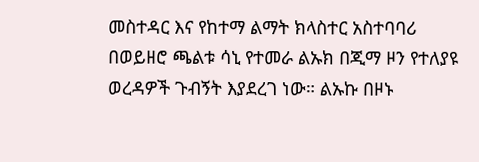መስተዳር እና የከተማ ልማት ክላስተር አስተባባሪ በወይዘሮ ጫልቱ ሳኒ የተመራ ልኡክ በጂማ ዞን የተለያዩ ወረዳዎች ጉብኝት እያደረገ ነው። ልኡኩ በዞኑ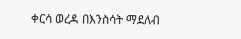ቀርሳ ወረዳ በእንስሳት ማደለብ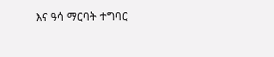እና ዓሳ ማርባት ተግባር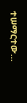ተሠማርተው…